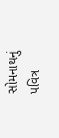સોમનાથનું પવિત્ર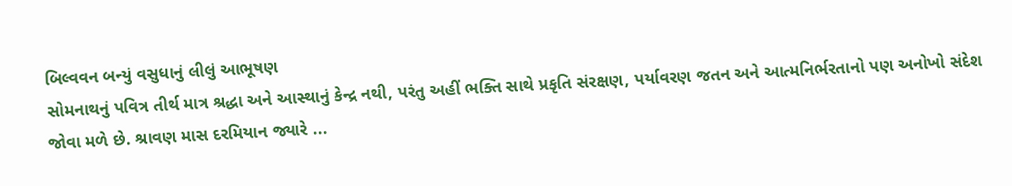બિલ્વવન બન્યું વસુધાનું લીલું આભૂષણ
સોમનાથનું પવિત્ર તીર્થ માત્ર શ્રદ્ધા અને આસ્થાનું કેન્દ્ર નથી, પરંતુ અહીં ભક્તિ સાથે પ્રકૃતિ સંરક્ષણ, પર્યાવરણ જતન અને આત્મનિર્ભરતાનો પણ અનોખો સંદેશ જોવા મળે છે. શ્રાવણ માસ દરમિયાન જ્યારે ...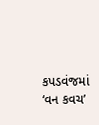કપડવંજમાં ‘વન કવચ’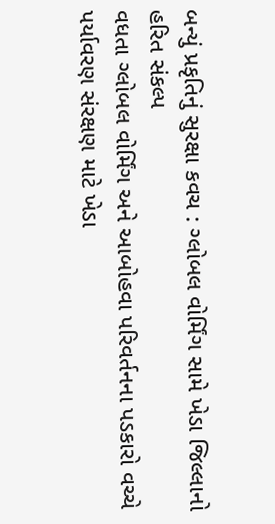બન્યું પ્રકૃતિનું સુરક્ષા કવચ : ગ્લોબલ વોર્મિંગ સામે ખેડા જિલ્લાનો હરિત સંકલ્પ
વધતા ગ્લોબલ વોર્મિંગ અને આબોહવા પરિવર્તનના પડકારો વચ્ચે પર્યાવરણ સંરક્ષણ માટે ખેડા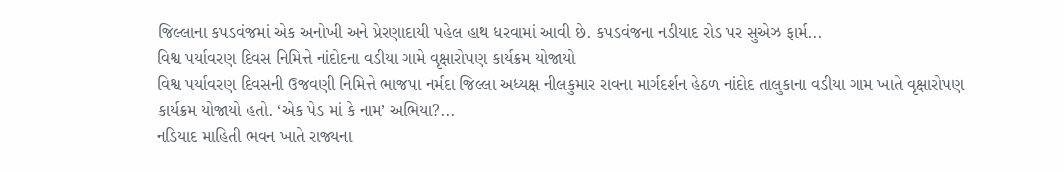જિલ્લાના કપડવંજમાં એક અનોખી અને પ્રેરણાદાયી પહેલ હાથ ધરવામાં આવી છે. કપડવંજના નડીયાદ રોડ પર સુએઝ ફાર્મ...
વિશ્વ પર્યાવરણ દિવસ નિમિત્તે નાંદોદના વડીયા ગામે વૃક્ષારોપણ કાર્યક્રમ યોજાયો
વિશ્વ પર્યાવરણ દિવસની ઉજવણી નિમિત્તે ભાજપા નર્મદા જિલ્લા અધ્યક્ષ નીલકુમાર રાવના માર્ગદર્શન હેઠળ નાંદોદ તાલુકાના વડીયા ગામ ખાતે વૃક્ષારોપણ કાર્યક્રમ યોજાયો હતો. ‘એક પેડ માં કે નામ’ અભિયા?...
નડિયાદ માહિતી ભવન ખાતે રાજ્યના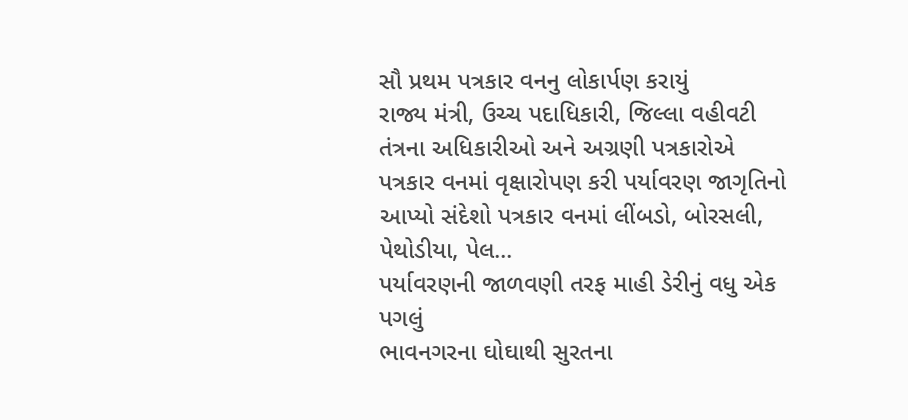સૌ પ્રથમ પત્રકાર વનનુ લોકાર્પણ કરાયું
રાજ્ય મંત્રી, ઉચ્ચ પદાધિકારી, જિલ્લા વહીવટી તંત્રના અધિકારીઓ અને અગ્રણી પત્રકારોએ પત્રકાર વનમાં વૃક્ષારોપણ કરી પર્યાવરણ જાગૃતિનો આપ્યો સંદેશો પત્રકાર વનમાં લીંબડો, બોરસલી, પેથોડીયા, પેલ...
પર્યાવરણની જાળવણી તરફ માહી ડેરીનું વધુ એક પગલું
ભાવનગરના ઘોઘાથી સુરતના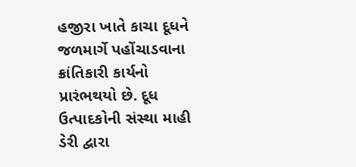હજીરા ખાતે કાચા દૂધને જળમાર્ગે પહોંચાડવાના ક્રાંતિકારી કાર્યનો પ્રારંભથયો છે. દૂધ ઉત્પાદકોની સંસ્થા માહી ડેરી દ્વારા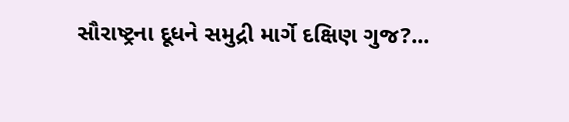સૌરાષ્ટ્રના દૂધને સમુદ્રી માર્ગે દક્ષિણ ગુજ?...